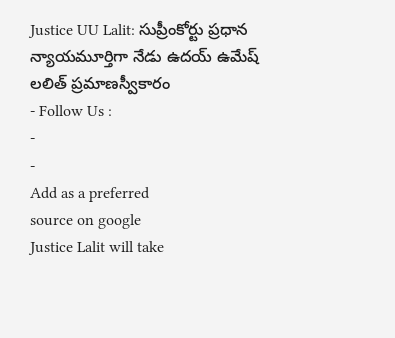Justice UU Lalit: సుప్రీంకోర్టు ప్రధాన న్యాయమూర్తిగా నేడు ఉదయ్ ఉమేష్ లలిత్ ప్రమాణస్వీకారం
- Follow Us :
-
-
Add as a preferred
source on google
Justice Lalit will take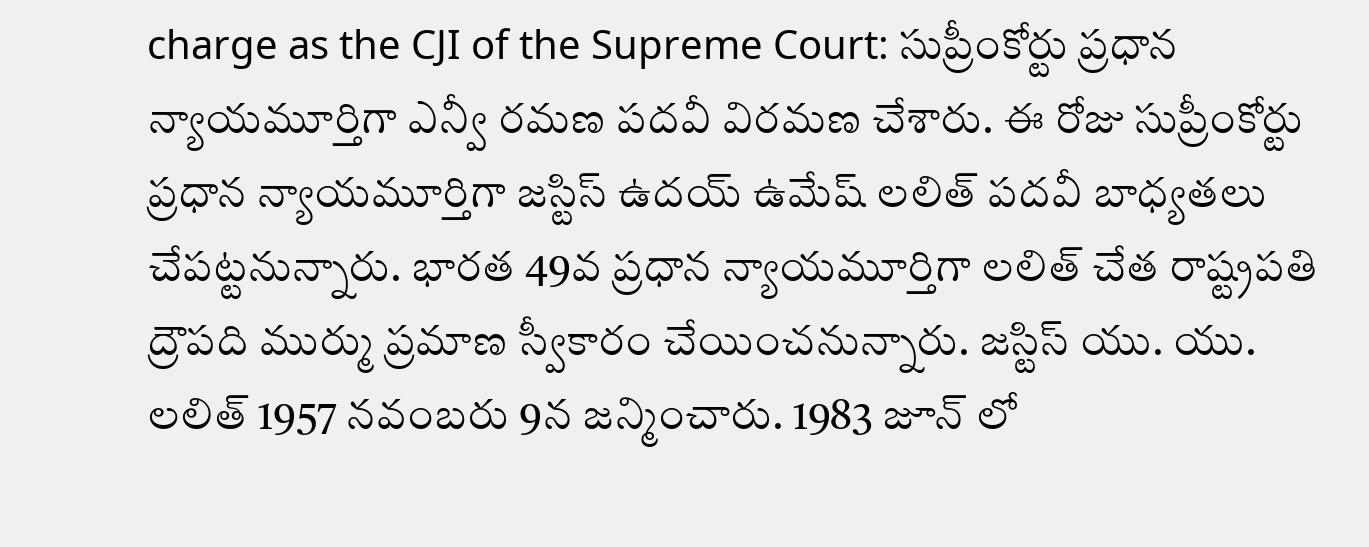charge as the CJI of the Supreme Court: సుప్రీంకోర్టు ప్రధాన న్యాయమూర్తిగా ఎన్వీ రమణ పదవీ విరమణ చేశారు. ఈ రోజు సుప్రీంకోర్టు ప్రధాన న్యాయమూర్తిగా జస్టిస్ ఉదయ్ ఉమేష్ లలిత్ పదవీ బాధ్యతలు చేపట్టనున్నారు. భారత 49వ ప్రధాన న్యాయమూర్తిగా లలిత్ చేత రాష్ట్రపతి ద్రౌపది ముర్ము ప్రమాణ స్వీకారం చేయించనున్నారు. జస్టిస్ యు. యు. లలిత్ 1957 నవంబరు 9న జన్మించారు. 1983 జూన్ లో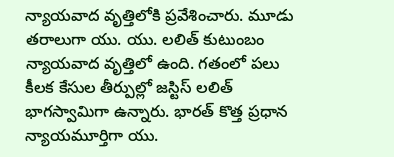న్యాయవాద వృత్తిలోకి ప్రవేశించారు. మూడు తరాలుగా యు. యు. లలిత్ కుటుంబం న్యాయవాద వృత్తిలో ఉంది. గతంలో పలు కీలక కేసుల తీర్పుల్లో జస్టిస్ లలిత్ భాగస్వామిగా ఉన్నారు. భారత్ కొత్త ప్రధాన న్యాయమూర్తిగా యు.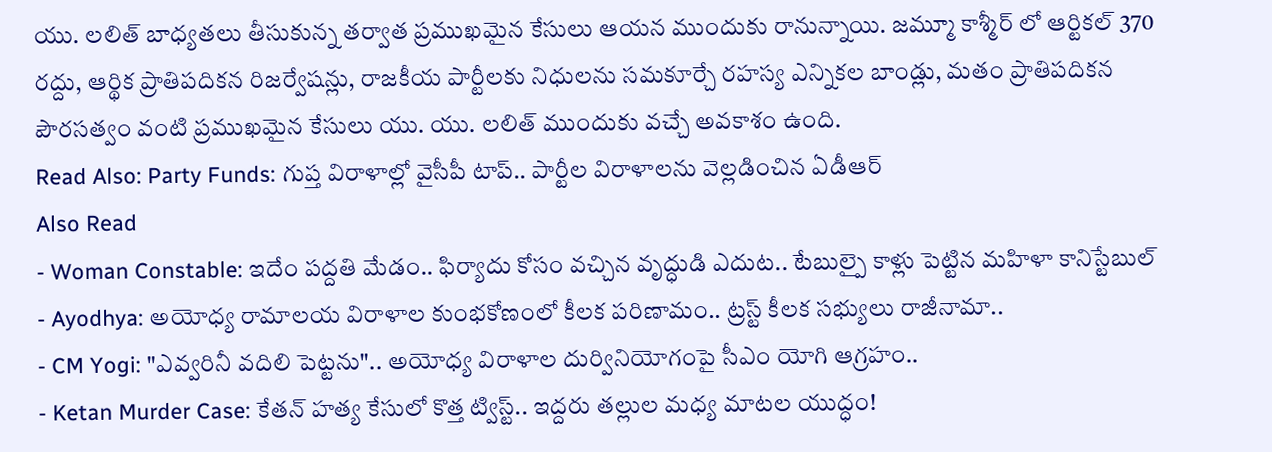యు. లలిత్ బాధ్యతలు తీసుకున్న తర్వాత ప్రముఖమైన కేసులు ఆయన ముందుకు రానున్నాయి. జమ్మూ కాశ్మీర్ లో ఆర్టికల్ 370 రద్దు, ఆర్థిక ప్రాతిపదికన రిజర్వేషన్లు, రాజకీయ పార్టీలకు నిధులను సమకూర్చే రహస్య ఎన్నికల బాండ్లు, మతం ప్రాతిపదికన పౌరసత్వం వంటి ప్రముఖమైన కేసులు యు. యు. లలిత్ ముందుకు వచ్చే అవకాశం ఉంది.
Read Also: Party Funds: గుప్త విరాళాల్లో వైసీపీ టాప్.. పార్టీల విరాళాలను వెల్లడించిన ఏడీఆర్
Also Read
- Woman Constable: ఇదేం పద్దతి మేడం.. ఫిర్యాదు కోసం వచ్చిన వృద్ధుడి ఎదుట.. టేబుల్పై కాళ్లు పెట్టిన మహిళా కానిస్టేబుల్
- Ayodhya: అయోధ్య రామాలయ విరాళాల కుంభకోణంలో కీలక పరిణామం.. ట్రస్ట్ కీలక సభ్యులు రాజీనామా..
- CM Yogi: "ఎవ్వరినీ వదిలి పెట్టను".. అయోధ్య విరాళాల దుర్వినియోగంపై సీఎం యోగి ఆగ్రహం..
- Ketan Murder Case: కేతన్ హత్య కేసులో కొత్త ట్విస్ట్.. ఇద్దరు తల్లుల మధ్య మాటల యుద్ధం!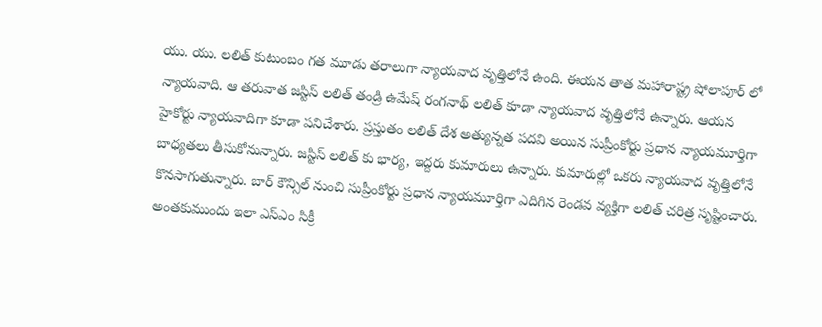యు. యు. లలిత్ కుటుంబం గత మూడు తరాలుగా న్యాయవాద వృత్తిలోనే ఉంది. ఈయన తాత మహారాష్ట్ర షోలాపూర్ లో న్యాయవాది. ఆ తరువాత జస్టిస్ లలిత్ తండ్రి ఉమేష్ రంగనాథ్ లలిత్ కూడా న్యాయవాద వృత్తిలోనే ఉన్నారు. ఆయన హైకోర్టు న్యాయవాదిగా కూడా పనిచేశారు. ప్రస్తుతం లలిత్ దేశ అత్యున్నత పదవి అయిన సుప్రీంకోర్టు ప్రధాన న్యాయమూర్తిగా బాధ్యతలు తీసుకోనున్నారు. జస్టిస్ లలిత్ కు భార్య, ఇద్దరు కుమారులు ఉన్నారు. కుమారుల్లో ఒకరు న్యాయవాద వృత్తిలోనే కొనసాగుతున్నారు. బార్ కౌన్సిల్ నుంచి సుప్రీంకోర్టు ప్రధాన న్యాయమూర్తిగా ఎదిగిన రెండవ వ్యక్తిగా లలిత్ చరిత్ర సృష్టించారు. అంతకుముందు ఇలా ఎస్ఎం సిక్రీ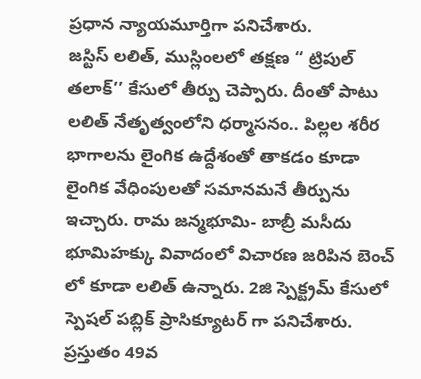ప్రధాన న్యాయమూర్తిగా పనిచేశారు.
జస్టిస్ లలిత్, ముస్లింలలో తక్షణ ‘‘ ట్రిపుల్ తలాక్’’ కేసులో తీర్పు చెప్పారు. దీంతో పాటు లలిత్ నేతృత్వంలోని ధర్మాసనం.. పిల్లల శరీర భాగాలను లైంగిక ఉద్దేశంతో తాకడం కూడా లైంగిక వేధింపులతో సమానమనే తీర్పును ఇచ్చారు. రామ జన్మభూమి- బాబ్రీ మసీదు భూమిహక్కు వివాదంలో విచారణ జరిపిన బెంచ్ లో కూడా లలిత్ ఉన్నారు. 2జి స్పెక్ట్రమ్ కేసులో స్పెషల్ పబ్లిక్ ప్రాసిక్యూటర్ గా పనిచేశారు. ప్రస్తుతం 49వ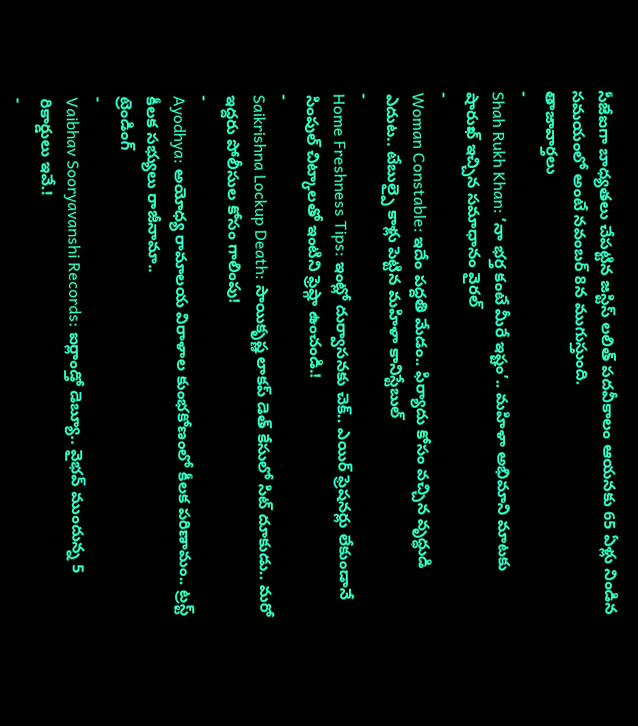సీజేఐగా బాధ్యతలు చేపట్టిన జస్టిస్ లలిత్ పదవీకాలం ఆయనకు 65 ఏళ్లు నిండిన సమయంలో అంటే నవంబర్ 8న ముగుస్తుంది.
తాజావార్తలు
-
Shah Rukh Khan: ‘నా భర్త కంటే మీరే ఇష్టం’.. మహిళా అభిమాని మాటకు షారుఖ్ ఇచ్చిన సమాధానం వైరల్
-
Woman Constable: ఇదేం పద్దతి మేడం.. ఫిర్యాదు కోసం వచ్చిన వృద్ధుడి ఎదుట.. టేబుల్పై కాళ్లు పెట్టిన మహిళా కానిస్టేబుల్
-
Home Freshness Tips: ఇంట్లో దుర్వాసనకు చెక్.. ఎయిర్ ఫ్రెషనర్లు లేకుండానే సింపుల్ చిట్కాలతో ఇంటిని ఫ్రెష్గా ఉంచండి.!
-
Saikrishna Lockup Death: సాయికృష్ణ లాకప్ డెత్ కేసులో సిట్ దూకుడు.. మరో ఇద్దరు పోలీసుల కోసం గాలింపు!
-
Ayodhya: అయోధ్య రామాలయ విరాళాల కుంభకోణంలో కీలక పరిణామం.. ట్రస్ట్ కీలక సభ్యులు రాజీనామా..
ట్రెండింగ్
-
Vaibhav Sooryavanshi Records: ఐర్లాండ్తో డెబ్యూ.. వైభవ్ ముందున్న 5 రికార్డులు ఇవే.!
-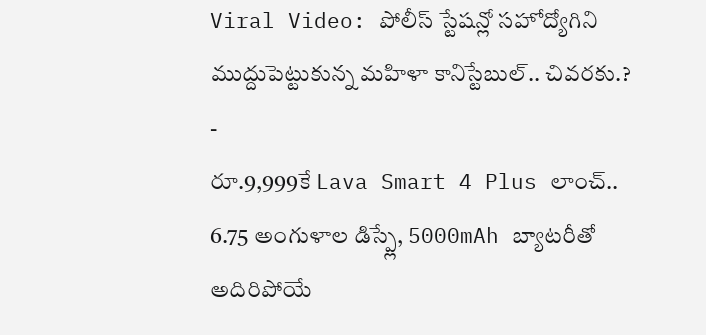Viral Video: పోలీస్ స్టేషన్లో సహోద్యోగిని ముద్దుపెట్టుకున్న మహిళా కానిస్టేబుల్.. చివరకు.?
-
రూ.9,999కే Lava Smart 4 Plus లాంచ్.. 6.75 అంగుళాల డిస్ప్లే, 5000mAh బ్యాటరీతో అదిరిపోయే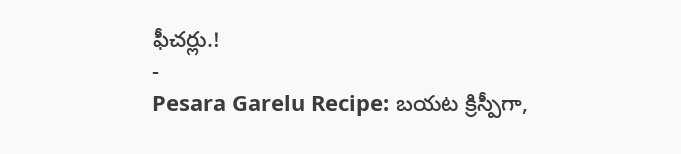ఫీచర్లు.!
-
Pesara Garelu Recipe: బయట క్రిస్పీగా,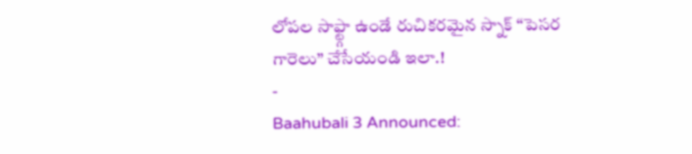లోపల సాఫ్ట్గా ఉండే రుచికరమైన స్నాక్ “పెసర గారెలు” చేసేయండి ఇలా.!
-
Baahubali 3 Announced: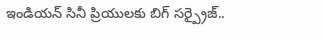ఇండియన్ సినీ ప్రియులకు బిగ్ సర్ప్రైజ్..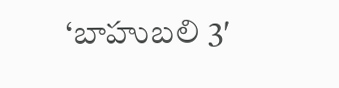‘బాహుబలి 3′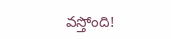వస్తోంది!